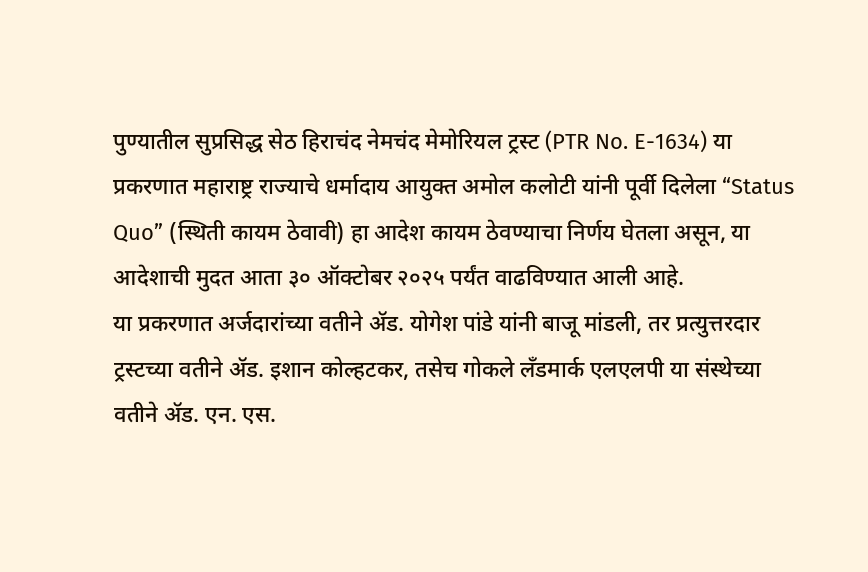पुण्यातील सुप्रसिद्ध सेठ हिराचंद नेमचंद मेमोरियल ट्रस्ट (PTR No. E-1634) या प्रकरणात महाराष्ट्र राज्याचे धर्मादाय आयुक्त अमोल कलोटी यांनी पूर्वी दिलेला “Status Quo” (स्थिती कायम ठेवावी) हा आदेश कायम ठेवण्याचा निर्णय घेतला असून, या आदेशाची मुदत आता ३० ऑक्टोबर २०२५ पर्यंत वाढविण्यात आली आहे.
या प्रकरणात अर्जदारांच्या वतीने ॲड. योगेश पांडे यांनी बाजू मांडली, तर प्रत्युत्तरदार ट्रस्टच्या वतीने ॲड. इशान कोल्हटकर, तसेच गोकले लँडमार्क एलएलपी या संस्थेच्या वतीने ॲड. एन. एस.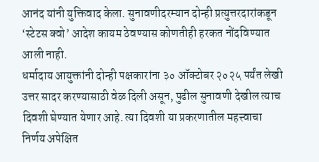आनंद यांनी युक्तिवाद केला. सुनावणीदरम्यान दोन्ही प्रत्युत्तरदारांकडून ‘स्टेटस क्वो’ आदेश कायम ठेवण्यास कोणतीही हरकत नोंदविण्यात आली नाही.
धर्मादाय आयुक्तांनी दोन्ही पक्षकारांना ३० ऑक्टोबर २०२५ पर्यंत लेखी उत्तर सादर करण्यासाठी वेळ दिली असून, पुढील सुनावणी देखील त्याच दिवशी घेण्यात येणार आहे. त्या दिवशी या प्रकरणातील महत्त्वाचा निर्णय अपेक्षित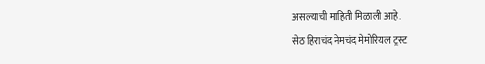असल्याची माहिती मिळाली आहे.
सेठ हिराचंद नेमचंद मेमोरियल ट्रस्ट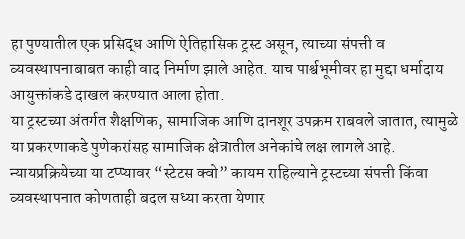हा पुण्यातील एक प्रसिद्ध आणि ऐतिहासिक ट्रस्ट असून, त्याच्या संपत्ती व व्यवस्थापनाबाबत काही वाद निर्माण झाले आहेत. याच पार्श्वभूमीवर हा मुद्दा धर्मादाय आयुक्तांकडे दाखल करण्यात आला होता.
या ट्रस्टच्या अंतर्गत शैक्षणिक, सामाजिक आणि दानशूर उपक्रम राबवले जातात, त्यामुळे या प्रकरणाकडे पुणेकरांसह सामाजिक क्षेत्रातील अनेकांचे लक्ष लागले आहे. न्यायप्रक्रियेच्या या टप्प्यावर “स्टेटस क्वो” कायम राहिल्याने ट्रस्टच्या संपत्ती किंवा व्यवस्थापनात कोणताही बदल सध्या करता येणार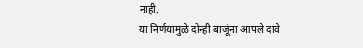नाही.
या निर्णयामुळे दोन्ही बाजूंना आपले दावे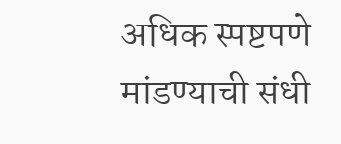अधिक स्पष्टपणे मांडण्याची संधी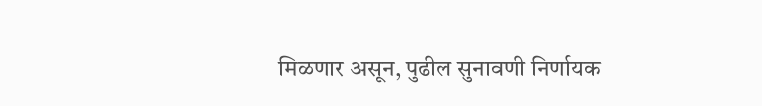मिळणार असून, पुढील सुनावणी निर्णायक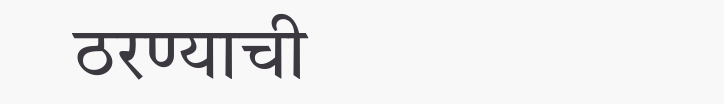ठरण्याची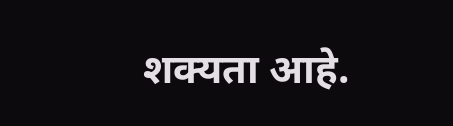शक्यता आहे.